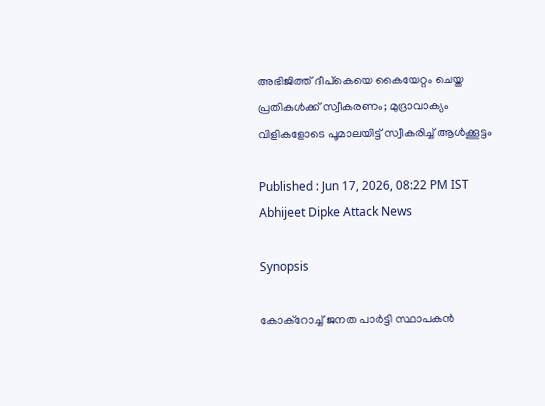അഭിജിത്ത് ദീപ്കെയെ കൈയേറ്റം ചെയ്ത പ്രതികൾക്ക് സ്വീകരണം; മുദ്രാവാക്യം വിളികളോടെ പൂമാലയിട്ട് സ്വീകരിച്ച് ആൾക്കൂട്ടം

Published : Jun 17, 2026, 08:22 PM IST
Abhijeet Dipke Attack News

Synopsis

കോക്റോച്ച് ജനത പാർട്ടി സ്ഥാപകൻ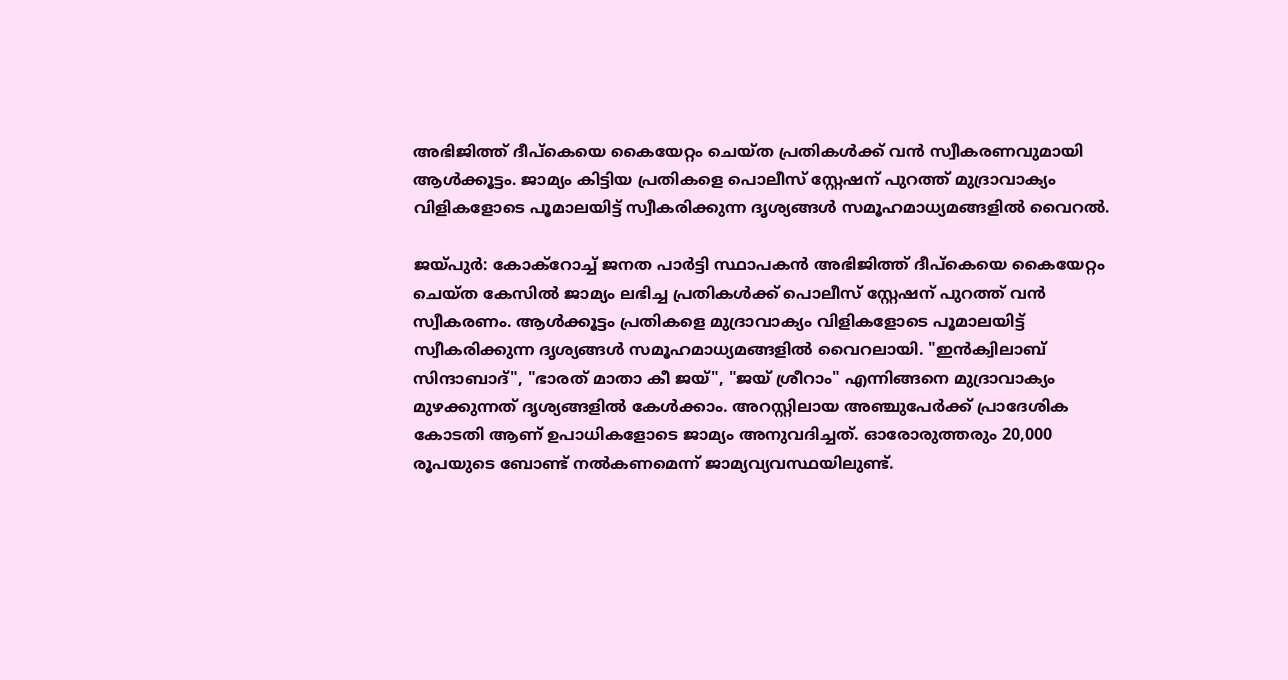അഭിജിത്ത് ദീപ്കെയെ കൈയേറ്റം ചെയ്ത പ്രതികൾക്ക് വൻ സ്വീകരണവുമായി ആൾക്കൂട്ടം. ജാമ്യം കിട്ടിയ പ്രതികളെ പൊലീസ് സ്റ്റേഷന് പുറത്ത് മുദ്രാവാക്യം വിളികളോടെ പൂമാലയിട്ട് സ്വീകരിക്കുന്ന ദൃശ്യങ്ങൾ സമൂഹമാധ്യമങ്ങളിൽ വൈറൽ.

ജയ്പുർ: കോക്റോച്ച് ജനത പാർട്ടി സ്ഥാപകൻ അഭിജിത്ത് ദീപ്കെയെ കൈയേറ്റം ചെയ്ത കേസിൽ ജാമ്യം ലഭിച്ച പ്രതികൾക്ക് പൊലീസ് സ്റ്റേഷന് പുറത്ത് വൻ സ്വീകരണം. ആൾക്കൂട്ടം പ്രതികളെ മുദ്രാവാക്യം വിളികളോടെ പൂമാലയിട്ട് സ്വീകരിക്കുന്ന ദൃശ്യങ്ങൾ സമൂഹമാധ്യമങ്ങളിൽ വൈറലായി. "ഇൻക്വിലാബ് സിന്ദാബാദ്", "ഭാരത് മാതാ കീ ജയ്", "ജയ് ശ്രീറാം" എന്നിങ്ങനെ മുദ്രാവാക്യം മുഴക്കുന്നത് ദൃശ്യങ്ങളിൽ കേൾക്കാം. അറസ്റ്റിലായ അഞ്ചുപേർക്ക് പ്രാദേശിക കോടതി ആണ് ഉപാധികളോടെ ജാമ്യം അനുവദിച്ചത്. ഓരോരുത്തരും 20,000 രൂപയുടെ ബോണ്ട് നൽകണമെന്ന് ജാമ്യവ്യവസ്ഥയിലുണ്ട്.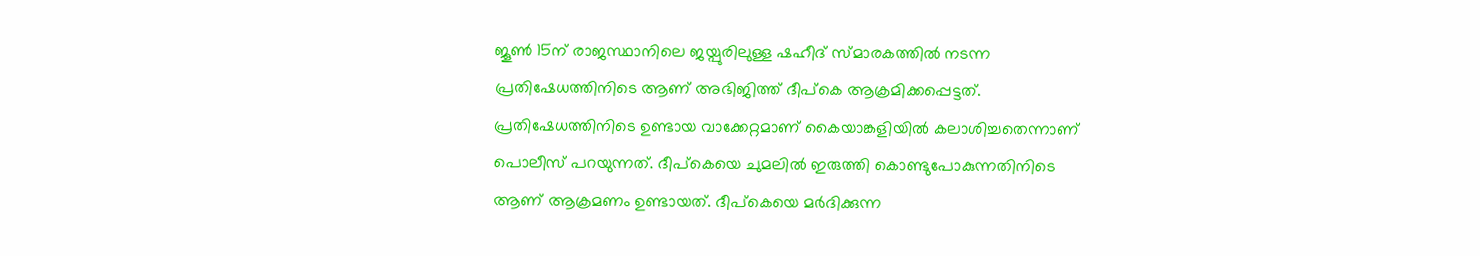ജൂൺ 15ന് രാജസ്ഥാനിലെ ജയ്പുരിലുള്ള ഷഹീദ് സ്മാരകത്തിൽ നടന്ന പ്രതിഷേധത്തിനിടെ ആണ് അഭിജിത്ത് ദീപ്കെ ആക്രമിക്കപ്പെട്ടത്. പ്രതിഷേധത്തിനിടെ ഉണ്ടായ വാക്കേറ്റമാണ് കൈയാങ്കളിയിൽ കലാശിച്ചതെന്നാണ് പൊലീസ് പറയുന്നത്. ദീപ്കെയെ ചുമലിൽ ഇരുത്തി കൊണ്ടുപോകുന്നതിനിടെ ആണ് ആക്രമണം ഉണ്ടായത്. ദീപ്കെയെ മർദിക്കുന്ന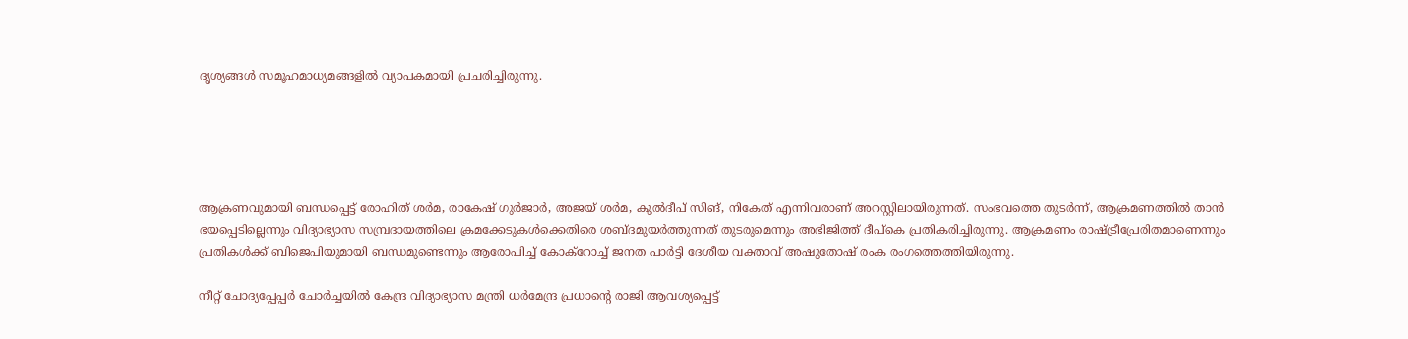ദൃശ്യങ്ങൾ സമൂഹമാധ്യമങ്ങളിൽ വ്യാപകമായി പ്രചരിച്ചിരുന്നു.





ആക്രണവുമായി ബന്ധപ്പെട്ട് രോഹിത് ശർമ, രാകേഷ് ഗുർജാർ, അജയ് ശർമ, കുൽദീപ് സിങ്, നികേത് എന്നിവരാണ് അറസ്റ്റിലായിരുന്നത്. സംഭവത്തെ തുട‍ർന്ന്, ആക്രമണത്തിൽ താൻ ഭയപ്പെടില്ലെന്നും വിദ്യാഭ്യാസ സമ്പ്രദായത്തിലെ ക്രമക്കേടുകൾക്കെതിരെ ശബ്ദമുയർത്തുന്നത് തുടരുമെന്നും അഭിജിത്ത് ദീപ്കെ പ്രതികരിച്ചിരുന്നു. ആക്രമണം രാഷ്ട്രീപ്രേരിതമാണെന്നും പ്രതികൾക്ക് ബിജെപിയുമായി ബന്ധമുണ്ടെന്നും ആരോപിച്ച് കോക്റോച്ച് ജനത പാർട്ടി ദേശീയ വക്താവ് അഷുതോഷ് രംക രംഗത്തെത്തിയിരുന്നു.

നീറ്റ് ചോദ്യപ്പേപ്പർ ചോർച്ചയിൽ കേന്ദ്ര വിദ്യാഭ്യാസ മന്ത്രി ധർമേന്ദ്ര പ്രധാൻ്റെ രാജി ആവശ്യപ്പെട്ട്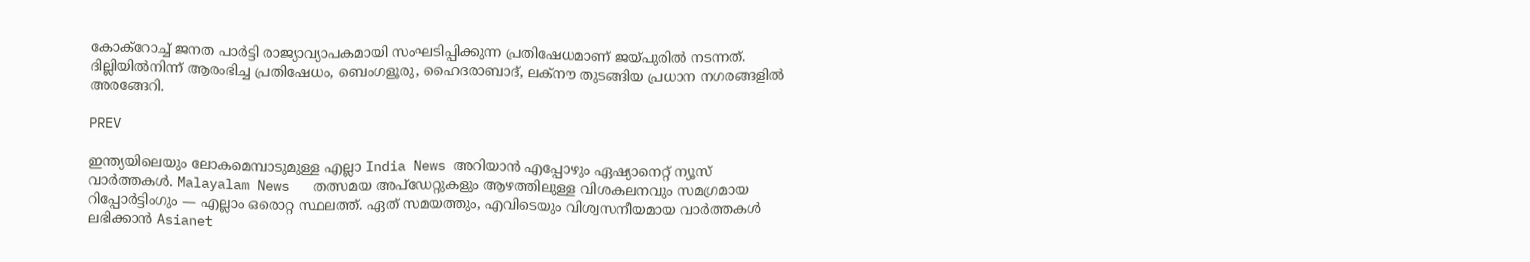കോക്റോച്ച് ജനത പാർട്ടി രാജ്യാവ്യാപകമായി സംഘടിപ്പിക്കുന്ന പ്രതിഷേധമാണ് ജയ്പുരിൽ നടന്നത്. ദില്ലിയിൽനിന്ന് ആരംഭിച്ച പ്രതിഷേധം, ബെംഗളൂരു, ഹൈദരാബാദ്, ലക്നൗ തുടങ്ങിയ പ്രധാന നഗരങ്ങളിൽ അരങ്ങേറി.

PREV

ഇന്ത്യയിലെയും ലോകമെമ്പാടുമുള്ള എല്ലാ India News അറിയാൻ എപ്പോഴും ഏഷ്യാനെറ്റ് ന്യൂസ് വാർത്തകൾ. Malayalam News   തത്സമയ അപ്‌ഡേറ്റുകളും ആഴത്തിലുള്ള വിശകലനവും സമഗ്രമായ റിപ്പോർട്ടിംഗും — എല്ലാം ഒരൊറ്റ സ്ഥലത്ത്. ഏത് സമയത്തും, എവിടെയും വിശ്വസനീയമായ വാർത്തകൾ ലഭിക്കാൻ Asianet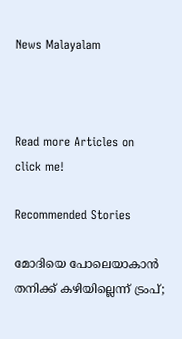News Malayalam



Read more Articles on
click me!

Recommended Stories

മോദിയെ പോലെയാകാൻ തനിക്ക് കഴിയില്ലെന്ന് ട്രംപ്;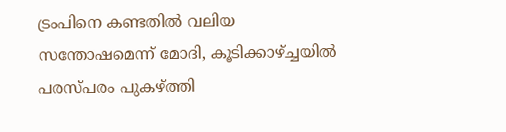ട്രംപിനെ കണ്ടതിൽ വലിയ സന്തോഷമെന്ന് മോദി, കൂടിക്കാഴ്ച്ചയിൽ പരസ്പരം പുകഴ്ത്തി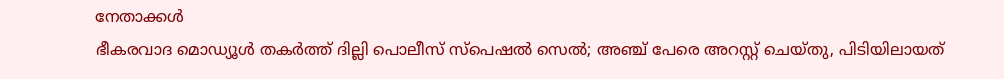നേതാക്കൾ
ഭീകരവാദ മൊഡ്യൂൾ തകർത്ത് ദില്ലി പൊലീസ് സ്‌പെഷൽ സെൽ; അഞ്ച് പേരെ അറസ്റ്റ് ചെയ്തു, പിടിയിലായത്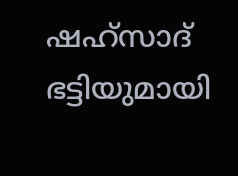ഷഹ്സാദ് ഭട്ടിയുമായി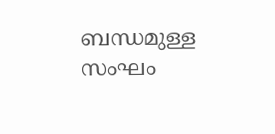ബന്ധമുള്ള സംഘം